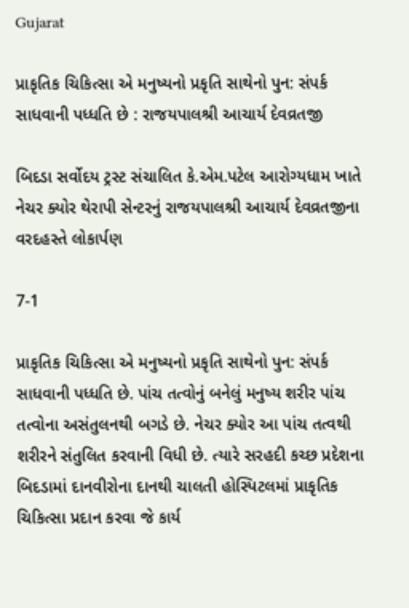Gujarat

પ્રાકૃતિક ચિકિત્સા એ મનુષ્યનો પ્રકૃતિ સાથેનો પુન: સંપર્ક સાધવાની પધ્ધતિ છે : રાજયપાલશ્રી આચાર્ય દેવવ્રતજી

બિદડા સર્વોદય ટ્રસ્ટ સંચાલિત કે.એમ.પટેલ આરોગ્યધામ ખાતે નેચર ક્યોર થેરાપી સેન્ટરનું રાજયપાલશ્રી આચાર્ય દેવવ્રતજીના વરદહસ્તે લોકાર્પણ

7-1

પ્રાકૃતિક ચિકિત્સા એ મનુષ્યનો પ્રકૃતિ સાથેનો પુન: સંપર્ક સાધવાની પધ્ધતિ છે. પાંચ તત્વોનું બનેલું મનુષ્ય શરીર પાંચ તત્વોના અસંતુલનથી બગડે છે. નેચર ક્યોર આ પાંચ તત્વથી શરીરને સંતુલિત કરવાની વિધી છે. ત્યારે સરહદી કચ્છ પ્રદેશના બિદડામાં દાનવીરોના દાનથી ચાલતી હોસ્પિટલમાં પ્રાકૃતિક ચિકિત્સા પ્રદાન કરવા જે કાર્ય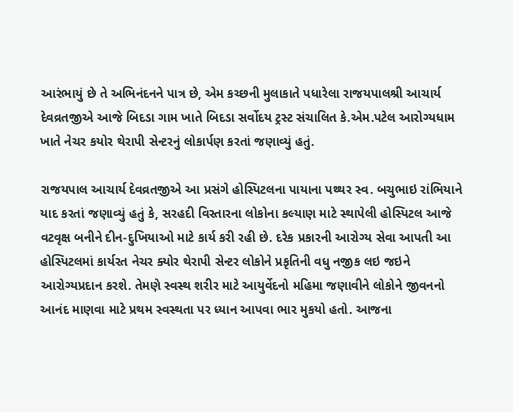આરંભાયું છે તે અભિનંદનને પાત્ર છે, એમ કચ્છની મુલાકાતે પધારેલા રાજયપાલશ્રી આચાર્ય દેવવ્રતજીએ આજે બિદડા ગામ ખાતે બિદડા સર્વોદય ટ્રસ્ટ સંચાલિત કે.એમ.પટેલ આરોગ્યધામ ખાતે નેચર કયોર થેરાપી સેન્ટરનું લોકાર્પણ કરતાં જણાવ્યું હતું.

રાજયપાલ આચાર્ય દેવવ્રતજીએ આ પ્રસંગે હોસ્પિટલના પાયાના પથ્થર સ્વ. બચુભાઇ રાંભિયાને યાદ કરતાં જણાવ્યું હતું કે, સરહદી વિસ્તારના લોકોના કલ્યાણ માટે સ્થાપેલી હોસ્પિટલ આજે વટવૃક્ષ બનીને દીન-દુખિયાઓ માટે કાર્ય કરી રહી છે. દરેક પ્રકારની આરોગ્ય સેવા આપતી આ હોસ્પિટલમાં કાર્યરત નેચર ક્યોર થેરાપી સેન્ટર લોકોને પ્રકૃતિની વધુ નજીક લઇ જઇને આરોગ્યપ્રદાન કરશે. તેમણે સ્વસ્થ શરીર માટે આયુર્વેદનો મહિમા જણાવીને લોકોને જીવનનો આનંદ માણવા માટે પ્રથમ સ્વસ્થતા પર ધ્યાન આપવા ભાર મુકયો હતો. આજના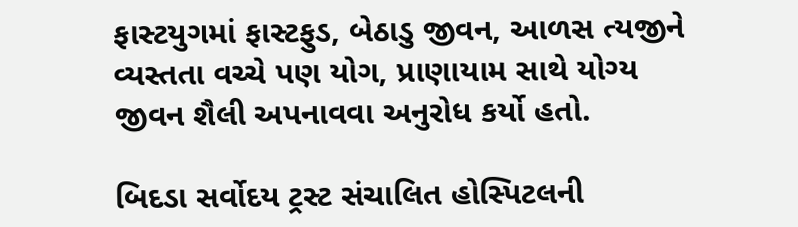ફાસ્ટયુગમાં ફાસ્ટફુડ, બેઠાડુ જીવન, આળસ ત્યજીને વ્યસ્તતા વચ્ચે પણ યોગ, પ્રાણાયામ સાથે યોગ્ય જીવન શૈલી અપનાવવા અનુરોધ કર્યો હતો.

બિદડા સર્વોદય ટ્રસ્ટ સંચાલિત હોસ્પિટલની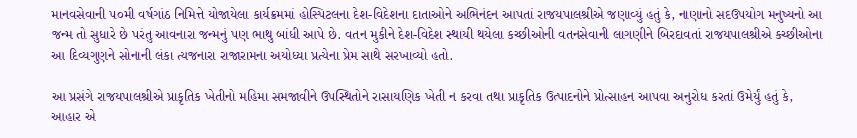માનવસેવાની ૫૦મી વર્ષગાંઠ નિમિત્તે યોજાયેલા કાર્યક્રમમાં હોસ્પિટલના દેશ-વિદેશના દાતાઓને અભિનંદન આપતાં રાજયપાલશ્રીએ જણાવ્યું હતું કે, નાણાનો સદઉપયોગ મનુષ્યનો આ જન્મ તો સુધારે છે પરંતુ આવનારા જન્મનું પણ ભાથુ બાંધી આપે છે. વતન મુકીને દેશ-વિદેશ સ્થાયી થયેલા કચ્છીઓની વતનસેવાની લાગણીને બિરદાવતાં રાજયપાલશ્રીએ કચ્છીઓના આ દિવ્યગુણને સોનાની લંકા ત્યજનારા રાજારામના અયોધ્યા પ્રત્યેના પ્રેમ સાથે સરખાવ્યો હતો.

આ પ્રસંગે રાજયપાલશ્રીએ પ્રાકૃતિક ખેતીનો મહિમા સમજાવીને ઉપસ્થિતોને રાસાયણિક ખેતી ન કરવા તથા પ્રાકૃતિક ઉત્પાદનોને પ્રોત્સાહન આપવા અનુરોધ કરતાં ઉમેર્યું હતું કે, આહાર એ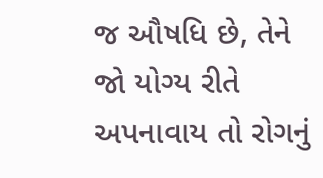જ ઔષધિ છે, તેને જો યોગ્ય રીતે અપનાવાય તો રોગનું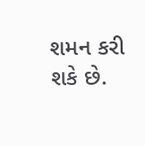શમન કરી શકે છે.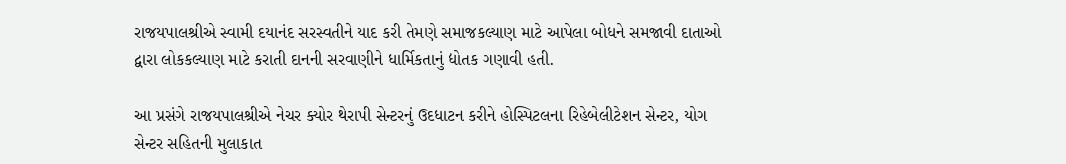રાજયપાલશ્રીએ સ્વામી દયાનંદ સરસ્વતીને યાદ કરી તેમણે સમાજકલ્યાણ માટે આપેલા બોધને સમજાવી દાતાઓ દ્વારા લોકકલ્યાણ માટે કરાતી દાનની સરવાણીને ધાર્મિકતાનું દ્યોતક ગણાવી હતી.

આ પ્રસંગે રાજયપાલશ્રીએ નેચર ક્યોર થેરાપી સેન્ટરનું ઉદધાટન કરીને હોસ્પિટલના રિહેબેલીટેશન સેન્ટર, યોગ સેન્ટર સહિતની મુલાકાત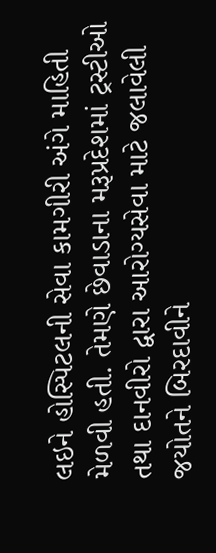લઇને હોસ્પિટલની સેવા કામગીરી અંગે માહિતી મેળવી હતી. તેમણે છેવાડાના મરૂપ્રદેશમાં ટ્રસ્ટીઓ તથા દાનવીરો દ્વારા આરોગ્યસેવા માટે જલાવેલી જયોતને બિરદાવીને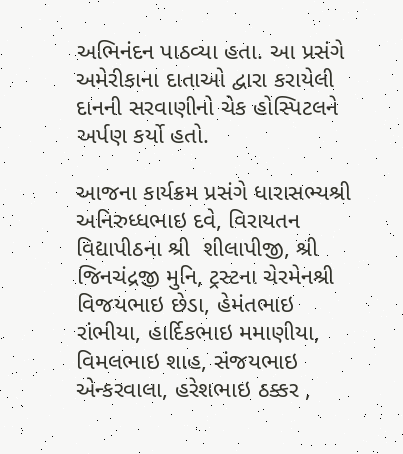અભિનંદન પાઠવ્યા હતા. આ પ્રસંગે અમેરીકાના દાતાઓ દ્વારા કરાયેલી દાનની સરવાણીનો ચેક હોસ્પિટલને અર્પણ કર્યો હતો.

આજના કાર્યક્રમ પ્રસંગે ધારાસભ્યશ્રી અનિરુધ્ધભાઇ દવે, વિરાયતન વિદ્યાપીઠના શ્રી  શીલાપીજી, શ્રી જિનચંદ્રજી મુનિ, ટ્રસ્ટના ચેરમેનશ્રી વિજયભાઇ છેડા, હેમંતભાઇ રાંભીયા, હાર્દિકભાઇ મમાણીયા, વિમલભાઇ શાહ, સંજયભાઇ એન્કરવાલા, હરેશભાઇ ઠક્કર ,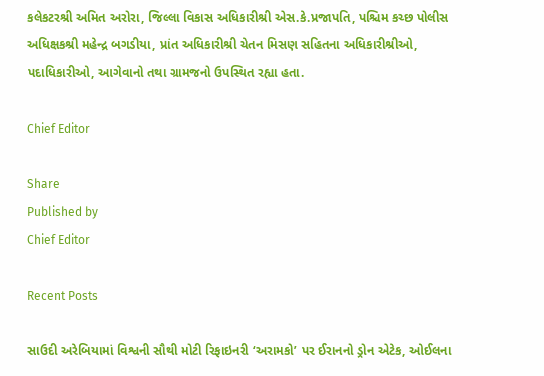કલેકટરશ્રી અમિત અરોરા, જિલ્લા વિકાસ અધિકારીશ્રી એસ.કે.પ્રજાપતિ, પશ્ચિમ કચ્છ પોલીસ અધિક્ષકશ્રી મહેન્દ્ર બગડીયા, પ્રાંત અધિકારીશ્રી ચેતન મિસણ સહિતના અધિકારીશ્રીઓ, પદાધિકારીઓ, આગેવાનો તથા ગ્રામજનો ઉપસ્થિત રહ્યા હતા.

Chief Editor

Share
Published by
Chief Editor

Recent Posts

સાઉદી અરેબિયામાં વિશ્વની સૌથી મોટી રિફાઇનરી ‘અરામકો’ પર ઈરાનનો ડ્રોન એટેક, ઓઈલના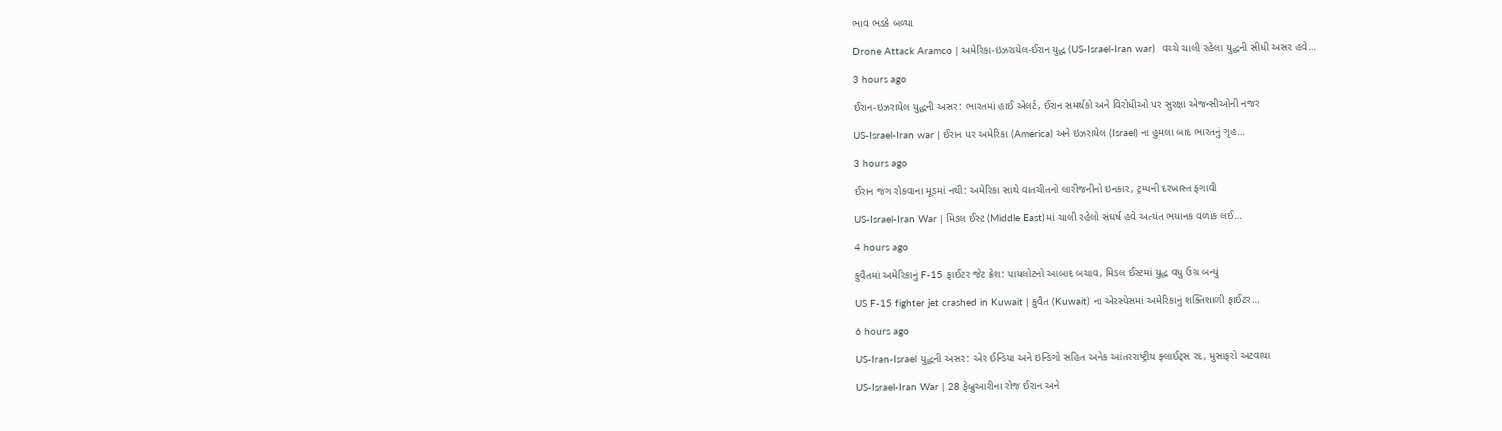ભાવ ભડકે બળ્યા

Drone Attack Aramco | અમેરિકા-ઇઝરાયેલ-ઈરાન યુદ્ધ (US-Israel-Iran war)  વચ્ચે ચાલી રહેલા યુદ્ધની સીધી અસર હવે…

3 hours ago

ઈરાન-ઇઝરાયેલ યુદ્ધની અસર: ભારતમાં હાઈ એલર્ટ, ઈરાન સમર્થકો અને વિરોધીઓ પર સુરક્ષા એજન્સીઓની નજર

US-Israel-Iran war | ઈરાન પર અમેરિકા (America) અને ઇઝરાયેલ (Israel) ના હુમલા બાદ ભારતનું ગૃહ…

3 hours ago

ઈરાન જંગ રોકવાના મૂડમાં નથી: અમેરિકા સાથે વાતચીતનો લારીજનીનો ઇનકાર, ટ્રમ્પની દરખાસ્ત ફગાવી

US-Israel-Iran War | મિડલ ઈસ્ટ (Middle East)માં ચાલી રહેલો સંઘર્ષ હવે અત્યંત ભયાનક વળાંક લઈ…

4 hours ago

કુવૈતમાં અમેરિકાનું F-15 ફાઈટર જેટ ક્રેશ: પાયલોટનો આબાદ બચાવ, મિડલ ઈસ્ટમાં યુદ્ધ વધુ ઉગ્ર બન્યું

US F-15 fighter jet crashed in Kuwait | કુવૈત (Kuwait) ના એરસ્પેસમાં અમેરિકાનું શક્તિશાળી ફાઈટર…

6 hours ago

US-Iran-Israel યુદ્ધની અસર: એર ઈન્ડિયા અને ઇન્ડિગો સહિત અનેક આંતરરાષ્ટ્રીય ફ્લાઈટ્સ રદ, મુસાફરો અટવાયા

US-Israel-Iran War | 28 ફેબ્રુઆરીના રોજ ઈરાન અને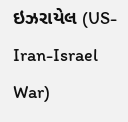ઇઝરાયેલ (US-Iran-Israel War)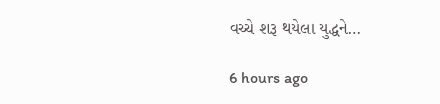વચ્ચે શરૂ થયેલા યુદ્ધને…

6 hours ago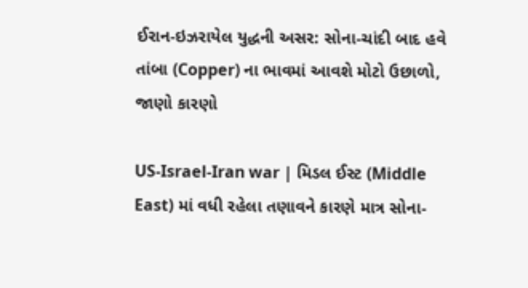ઈરાન-ઇઝરાયેલ યુદ્ધની અસર: સોના-ચાંદી બાદ હવે તાંબા (Copper) ના ભાવમાં આવશે મોટો ઉછાળો, જાણો કારણો

US-Israel-Iran war | મિડલ ઈસ્ટ (Middle East) માં વધી રહેલા તણાવને કારણે માત્ર સોના-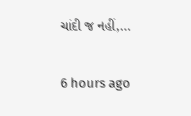ચાંદી જ નહીં,…

6 hours ago